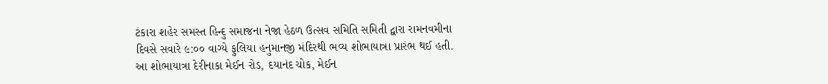ટંકારા શહેર સમસ્ત હિન્દુ સમાજના નેજા હેઠળ ઉત્સવ સમિતિ સમિતી દ્વારા રામનવમીના દિવસે સવારે ૯:૦૦ વાગ્યે ફુલિયા હનુમાનજી મંદિરથી ભવ્ય શોભાયાત્રા પ્રારંભ થઈ હતી.
આ શોભાયાત્રા દેરીનાકા મેઈન રોડ, દયાનંદ ચોક, મેઈન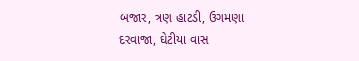બજાર, ત્રણ હાટડી, ઉગમણા દરવાજા, ઘેટીયા વાસ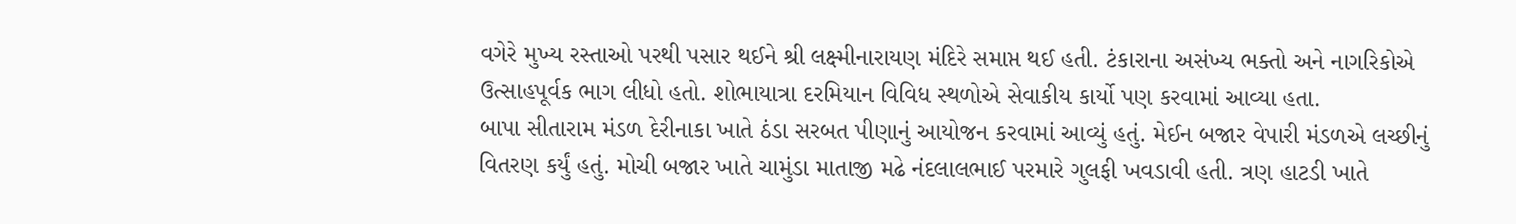વગેરે મુખ્ય રસ્તાઓ પરથી પસાર થઈને શ્રી લક્ષ્મીનારાયણ મંદિરે સમાપ્ત થઈ હતી. ટંકારાના અસંખ્ય ભક્તો અને નાગરિકોએ ઉત્સાહપૂર્વક ભાગ લીધો હતો. શોભાયાત્રા દરમિયાન વિવિધ સ્થળોએ સેવાકીય કાર્યો પણ કરવામાં આવ્યા હતા.
બાપા સીતારામ મંડળ દેરીનાકા ખાતે ઠંડા સરબત પીણાનું આયોજન કરવામાં આવ્યું હતું. મેઈન બજાર વેપારી મંડળએ લચ્છીનું વિતરણ કર્યું હતું. મોચી બજાર ખાતે ચામુંડા માતાજી મઢે નંદલાલભાઈ પરમારે ગુલફી ખવડાવી હતી. ત્રણ હાટડી ખાતે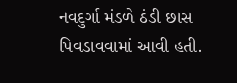નવદુર્ગા મંડળે ઠંડી છાસ પિવડાવવામાં આવી હતી.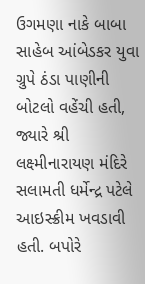ઉગમણા નાકે બાબા સાહેબ આંબેડકર યુવા ગ્રુપે ઠંડા પાણીની બોટલો વહેંચી હતી, જ્યારે શ્રી લક્ષ્મીનારાયણ મંદિરે સલામતી ધર્મેન્દ્ર પટેલે આઇસ્ક્રીમ ખવડાવી હતી. બપોરે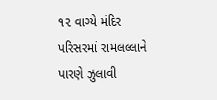૧૨ વાગ્યે મંદિર પરિસરમાં રામલલ્લાને પારણે ઝુલાવી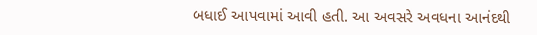બધાઈ આપવામાં આવી હતી. આ અવસરે અવધના આનંદથી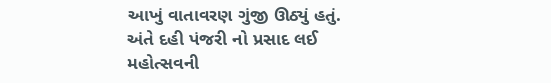આખું વાતાવરણ ગુંજી ઊઠ્યું હતું. અંતે દહી પંજરી નો પ્રસાદ લઈ મહોત્સવની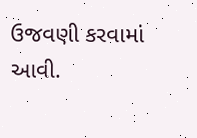ઉજવણી કરવામાં આવી.